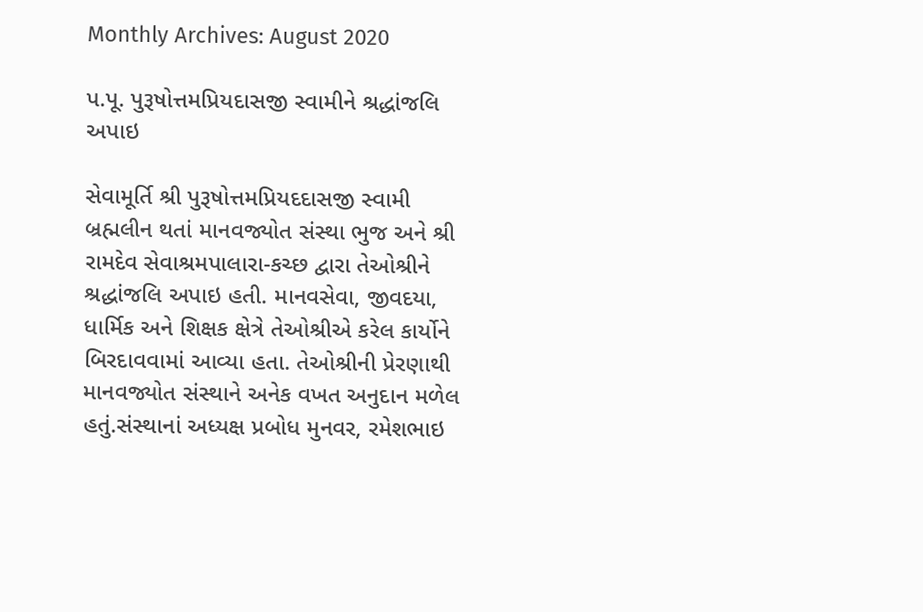Monthly Archives: August 2020

પ.પૂ. પુરૂષોત્તમપ્રિયદાસજી સ્વામીને શ્રદ્ધાંજલિ અપાઇ

સેવામૂર્તિ શ્રી પુરૂષોત્તમપ્રિયદદાસજી સ્વામી બ્રહ્મલીન થતાં માનવજ્યોત સંસ્થા ભુજ અને શ્રી રામદેવ સેવાશ્રમપાલારા-કચ્છ દ્વારા તેઓશ્રીને શ્રદ્ધાંજલિ અપાઇ હતી. માનવસેવા, જીવદયા, ધાર્મિક અને શિક્ષક ક્ષેત્રે તેઓશ્રીએ કરેલ કાર્યોને બિરદાવવામાં આવ્યા હતા. તેઓશ્રીની પ્રેરણાથી માનવજ્યોત સંસ્થાને અનેક વખત અનુદાન મળેલ હતું.સંસ્થાનાં અધ્યક્ષ પ્રબોધ મુનવર, રમેશભાઇ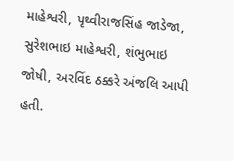માહેશ્વરી, પૃથ્વીરાજસિંહ જાડેજા, સુરેશભાઇ માહેશ્વરી, શંભુભાઇ જોષી, અરવિંદ ઠક્કરે અંજલિ આપી હતી.